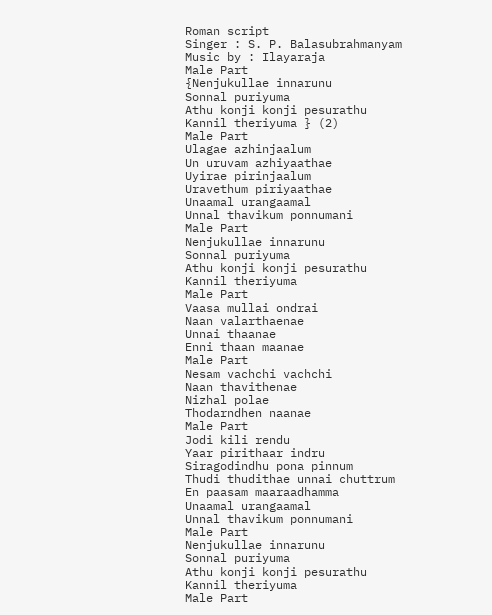Roman script
Singer : S. P. Balasubrahmanyam
Music by : Ilayaraja
Male Part
{Nenjukullae innarunu
Sonnal puriyuma
Athu konji konji pesurathu
Kannil theriyuma } (2)
Male Part
Ulagae azhinjaalum
Un uruvam azhiyaathae
Uyirae pirinjaalum
Uravethum piriyaathae
Unaamal urangaamal
Unnal thavikum ponnumani
Male Part
Nenjukullae innarunu
Sonnal puriyuma
Athu konji konji pesurathu
Kannil theriyuma
Male Part
Vaasa mullai ondrai
Naan valarthaenae
Unnai thaanae
Enni thaan maanae
Male Part
Nesam vachchi vachchi
Naan thavithenae
Nizhal polae
Thodarndhen naanae
Male Part
Jodi kili rendu
Yaar pirithaar indru
Siragodindhu pona pinnum
Thudi thudithae unnai chuttrum
En paasam maaraadhamma
Unaamal urangaamal
Unnal thavikum ponnumani
Male Part
Nenjukullae innarunu
Sonnal puriyuma
Athu konji konji pesurathu
Kannil theriyuma
Male Part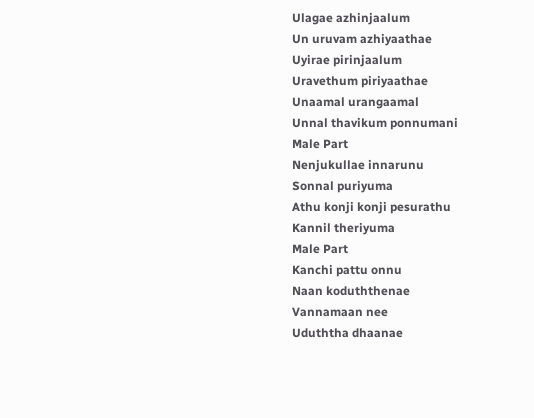Ulagae azhinjaalum
Un uruvam azhiyaathae
Uyirae pirinjaalum
Uravethum piriyaathae
Unaamal urangaamal
Unnal thavikum ponnumani
Male Part
Nenjukullae innarunu
Sonnal puriyuma
Athu konji konji pesurathu
Kannil theriyuma
Male Part
Kanchi pattu onnu
Naan koduththenae
Vannamaan nee
Uduththa dhaanae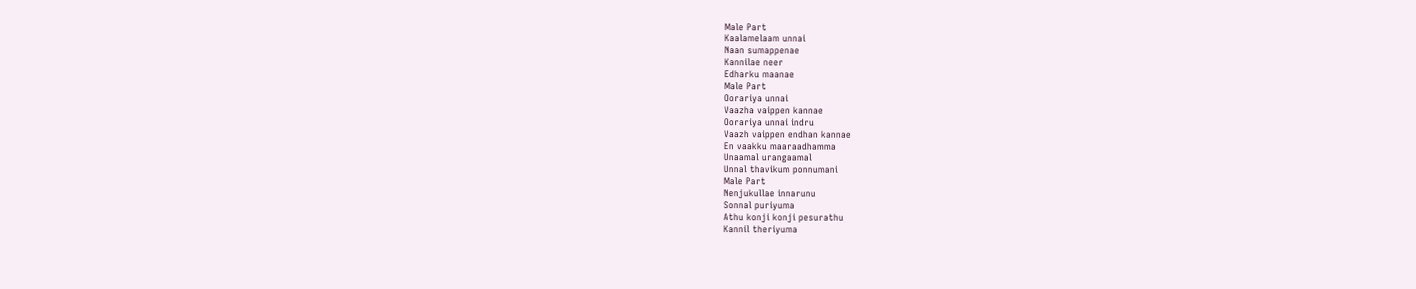Male Part
Kaalamelaam unnai
Naan sumappenae
Kannilae neer
Edharku maanae
Male Part
Oorariya unnai
Vaazha vaippen kannae
Oorariya unnai indru
Vaazh vaippen endhan kannae
En vaakku maaraadhamma
Unaamal urangaamal
Unnal thavikum ponnumani
Male Part
Nenjukullae innarunu
Sonnal puriyuma
Athu konji konji pesurathu
Kannil theriyuma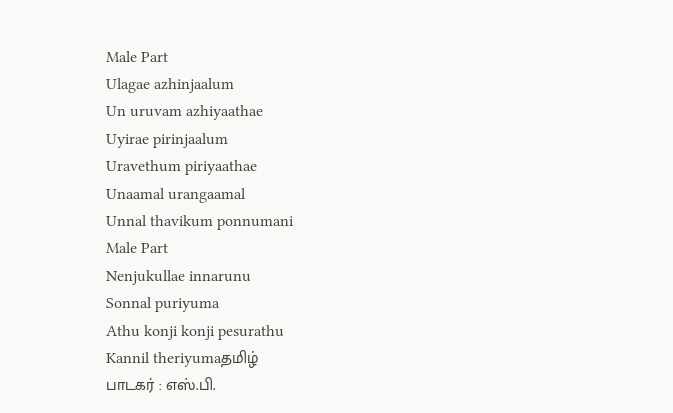Male Part
Ulagae azhinjaalum
Un uruvam azhiyaathae
Uyirae pirinjaalum
Uravethum piriyaathae
Unaamal urangaamal
Unnal thavikum ponnumani
Male Part
Nenjukullae innarunu
Sonnal puriyuma
Athu konji konji pesurathu
Kannil theriyumaதமிழ்
பாடகர் : எஸ்.பி.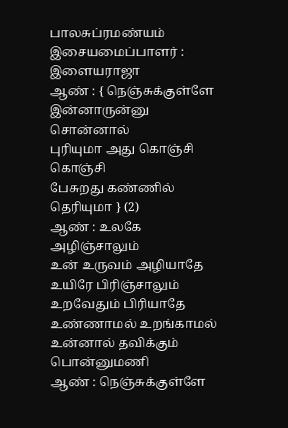பாலசுப்ரமண்யம்
இசையமைப்பாளர் : இளையராஜா
ஆண் : { நெஞ்சுக்குள்ளே
இன்னாருன்னு சொன்னால்
புரியுமா அது கொஞ்சி கொஞ்சி
பேசுறது கண்ணில் தெரியுமா } (2)
ஆண் : உலகே அழிஞ்சாலும்
உன் உருவம் அழியாதே
உயிரே பிரிஞ்சாலும்
உறவேதும் பிரியாதே
உண்ணாமல் உறங்காமல்
உன்னால் தவிக்கும்
பொன்னுமணி
ஆண் : நெஞ்சுக்குள்ளே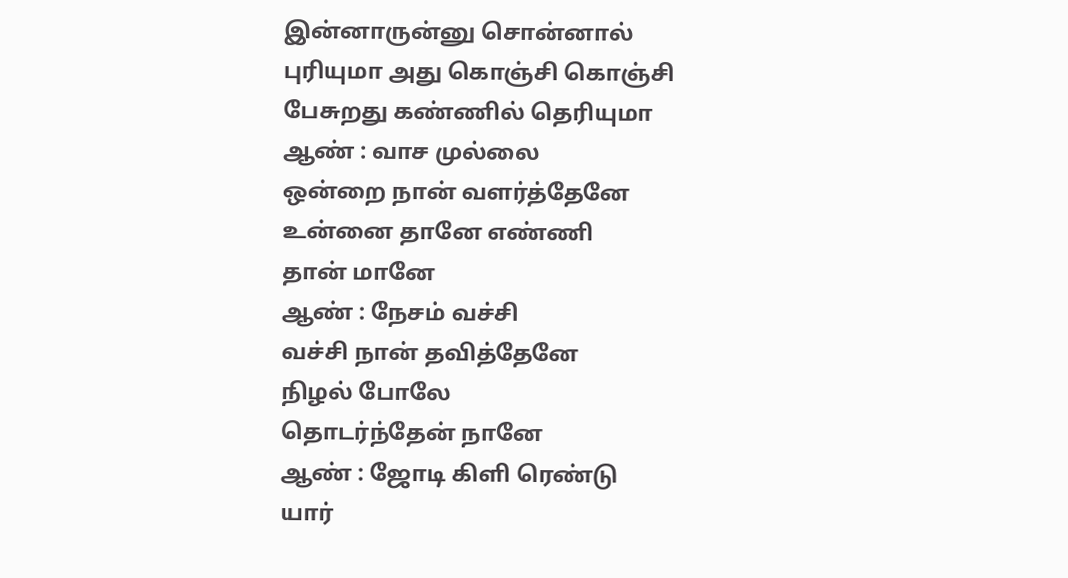இன்னாருன்னு சொன்னால்
புரியுமா அது கொஞ்சி கொஞ்சி
பேசுறது கண்ணில் தெரியுமா
ஆண் : வாச முல்லை
ஒன்றை நான் வளர்த்தேனே
உன்னை தானே எண்ணி
தான் மானே
ஆண் : நேசம் வச்சி
வச்சி நான் தவித்தேனே
நிழல் போலே
தொடர்ந்தேன் நானே
ஆண் : ஜோடி கிளி ரெண்டு
யார்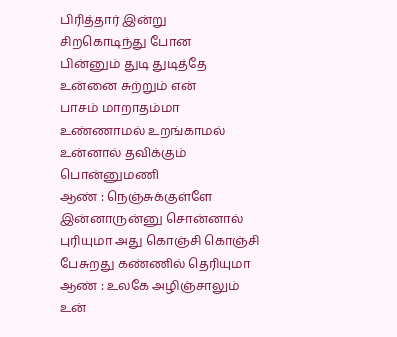பிரித்தார் இன்று
சிறகொடிந்து போன
பின்னும் துடி துடித்தே
உன்னை சுற்றும் என்
பாசம் மாறாதம்மா
உண்ணாமல் உறங்காமல்
உன்னால் தவிக்கும்
பொன்னுமணி
ஆண் : நெஞ்சுக்குள்ளே
இன்னாருன்னு சொன்னால்
புரியுமா அது கொஞ்சி கொஞ்சி
பேசுறது கண்ணில் தெரியுமா
ஆண் : உலகே அழிஞ்சாலும்
உன்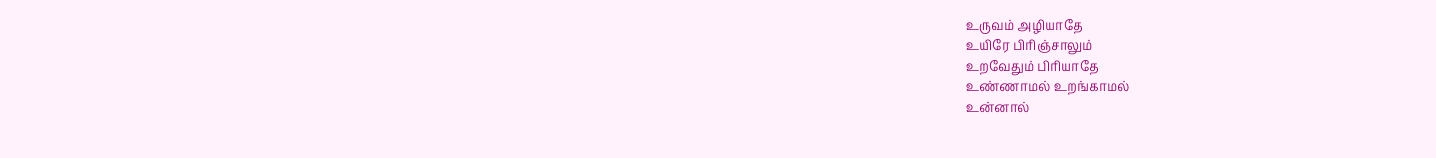உருவம் அழியாதே
உயிரே பிரிஞ்சாலும்
உறவேதும் பிரியாதே
உண்ணாமல் உறங்காமல்
உன்னால்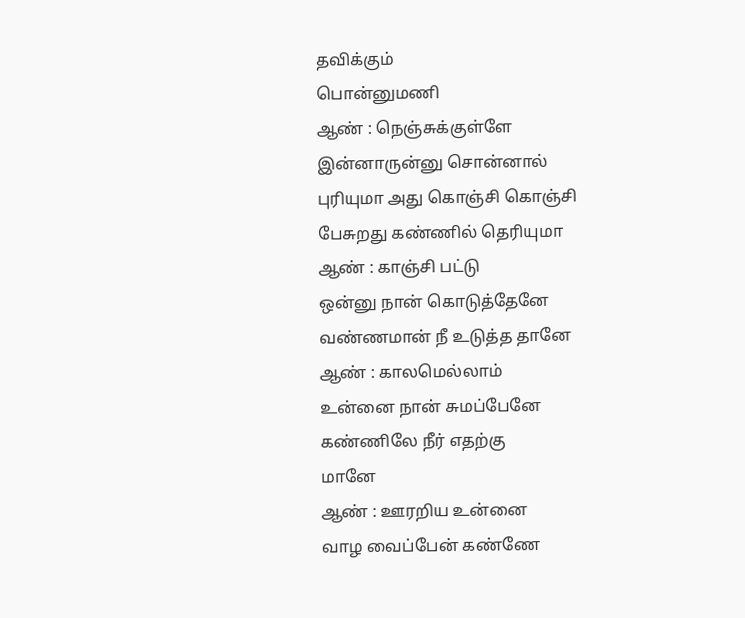தவிக்கும்
பொன்னுமணி
ஆண் : நெஞ்சுக்குள்ளே
இன்னாருன்னு சொன்னால்
புரியுமா அது கொஞ்சி கொஞ்சி
பேசுறது கண்ணில் தெரியுமா
ஆண் : காஞ்சி பட்டு
ஒன்னு நான் கொடுத்தேனே
வண்ணமான் நீ உடுத்த தானே
ஆண் : காலமெல்லாம்
உன்னை நான் சுமப்பேனே
கண்ணிலே நீர் எதற்கு
மானே
ஆண் : ஊரறிய உன்னை
வாழ வைப்பேன் கண்ணே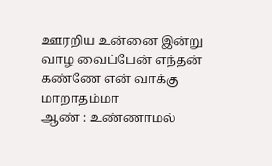ஊரறிய உன்னை இன்று
வாழ வைப்பேன் எந்தன்
கண்ணே என் வாக்கு
மாறாதம்மா
ஆண் : உண்ணாமல்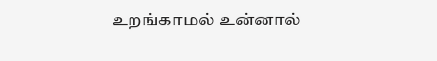உறங்காமல் உன்னால்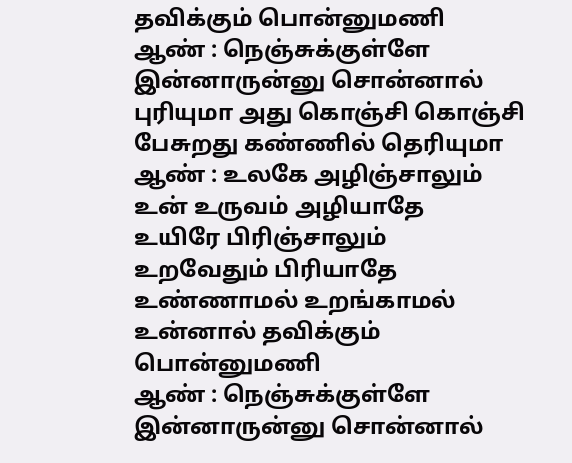தவிக்கும் பொன்னுமணி
ஆண் : நெஞ்சுக்குள்ளே
இன்னாருன்னு சொன்னால்
புரியுமா அது கொஞ்சி கொஞ்சி
பேசுறது கண்ணில் தெரியுமா
ஆண் : உலகே அழிஞ்சாலும்
உன் உருவம் அழியாதே
உயிரே பிரிஞ்சாலும்
உறவேதும் பிரியாதே
உண்ணாமல் உறங்காமல்
உன்னால் தவிக்கும்
பொன்னுமணி
ஆண் : நெஞ்சுக்குள்ளே
இன்னாருன்னு சொன்னால்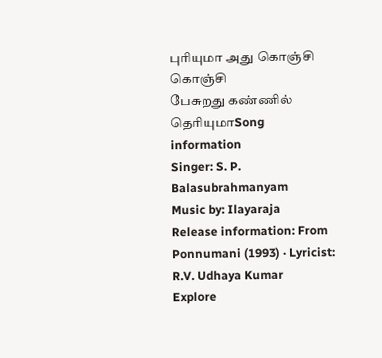புரியுமா அது கொஞ்சி கொஞ்சி
பேசுறது கண்ணில் தெரியுமாSong information
Singer: S. P. Balasubrahmanyam
Music by: Ilayaraja
Release information: From Ponnumani (1993) · Lyricist: R.V. Udhaya Kumar
Explore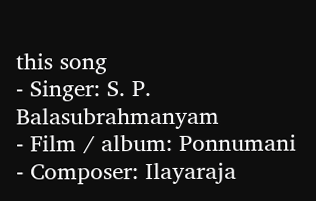this song
- Singer: S. P. Balasubrahmanyam
- Film / album: Ponnumani
- Composer: Ilayaraja